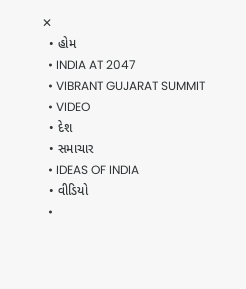✕
  • હોમ
  • INDIA AT 2047
  • VIBRANT GUJARAT SUMMIT
  • VIDEO
  • દેશ
  • સમાચાર
  • IDEAS OF INDIA
  • વીડિયો
  •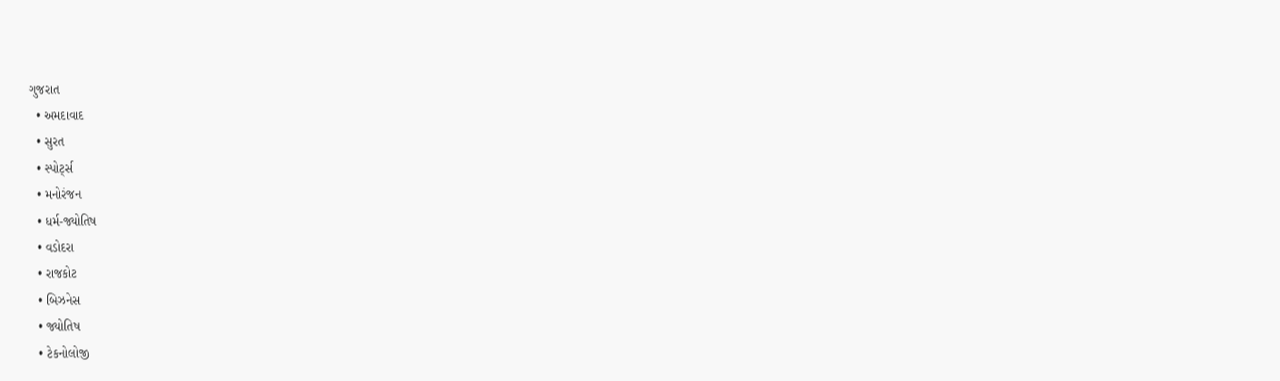ગુજરાત
  • અમદાવાદ
  • સુરત
  • સ્પોર્ટ્સ
  • મનોરંજન
  • ધર્મ-જ્યોતિષ
  • વડોદરા
  • રાજકોટ
  • બિઝનેસ
  • જ્યોતિષ
  • ટેકનોલોજી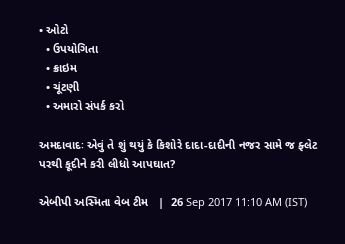• ઓટો
  • ઉપયોગિતા
  • ક્રાઇમ
  • ચૂંટણી
  • અમારો સંપર્ક કરો

અમદાવાદઃ એવું તે શું થયું કે કિશોરે દાદા-દાદીની નજર સામે જ ફ્લેટ પરથી કૂદીને કરી લીધો આપઘાત?

એબીપી અસ્મિતા વેબ ટીમ   |  26 Sep 2017 11:10 AM (IST)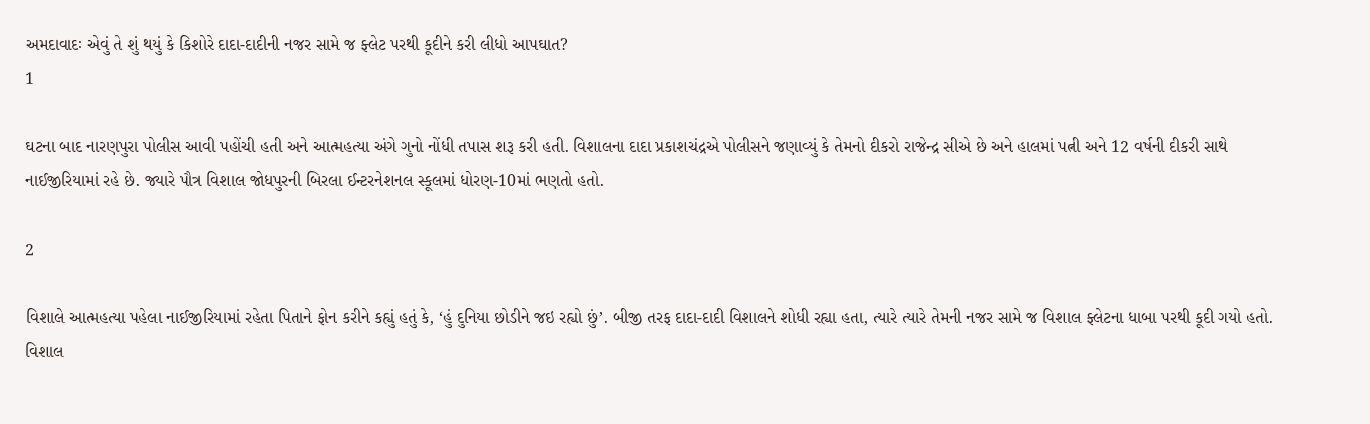અમદાવાદઃ એવું તે શું થયું કે કિશોરે દાદા-દાદીની નજર સામે જ ફ્લેટ પરથી કૂદીને કરી લીધો આપઘાત?
1

ઘટના બાદ નારણપુરા પોલીસ આવી પહોંચી હતી અને આત્મહત્યા અંગે ગુનો નોંધી તપાસ શરૂ કરી હતી. વિશાલના દાદા પ્રકાશચંદ્રએ પોલીસને જણાવ્યું કે તેમનો દીકરો રાજેન્દ્ર સીએ છે અને હાલમાં પત્ની અને 12 વર્ષની દીકરી સાથે નાઈજીરિયામાં રહે છે. જ્યારે પૌત્ર વિશાલ જોધપુરની બિરલા ઈન્ટરનેશનલ સ્કૂલમાં ધોરણ-10માં ભણતો હતો.

2

વિશાલે આત્મહત્યા પહેલા નાઈજીરિયામાં રહેતા પિતાને ફોન કરીને કહ્યું હતું કે, ‘હું દુનિયા છોડીને જઇ રહ્યો છું’. બીજી તરફ દાદા-દાદી વિશાલને શોધી રહ્યા હતા, ત્યારે ત્યારે તેમની નજર સામે જ વિશાલ ફ્લેટના ધાબા પરથી કૂદી ગયો હતો. વિશાલ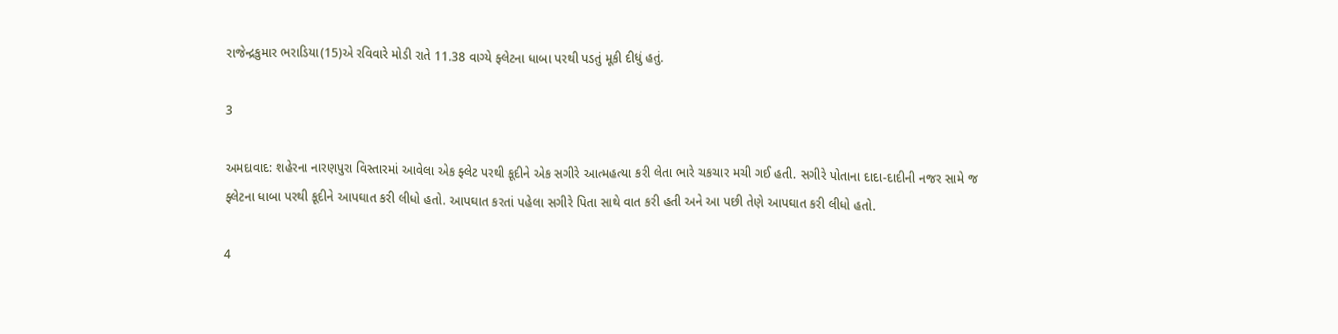રાજેન્દ્રકુમાર ભરાડિયા(15)એ રવિવારે મોડી રાતે 11.38 વાગ્યે ફ્લેટના ધાબા પરથી પડતું મૂકી દીધું હતું.

3

અમદાવાદ: શહેરના નારણપુરા વિસ્તારમાં આવેલા એક ફ્લેટ પરથી કૂદીને એક સગીરે આત્મહત્યા કરી લેતા ભારે ચકચાર મચી ગઈ હતી. સગીરે પોતાના દાદા-દાદીની નજર સામે જ ફ્લેટના ધાબા પરથી કૂદીને આપઘાત કરી લીધો હતો. આપઘાત કરતાં પહેલા સગીરે પિતા સાથે વાત કરી હતી અને આ પછી તેણે આપઘાત કરી લીધો હતો.

4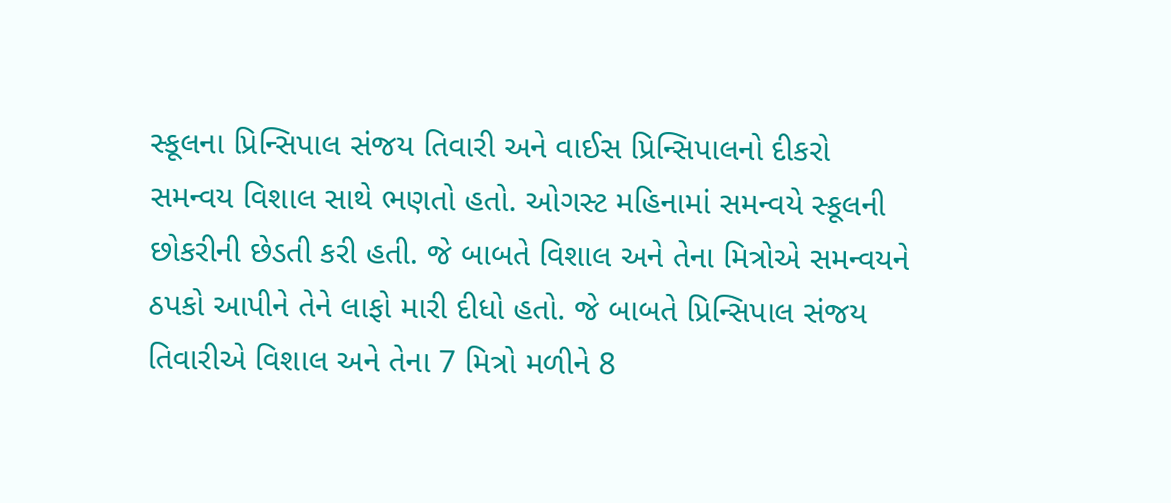સ્કૂલના પ્રિન્સિપાલ સંજય તિવારી અને વાઈસ પ્રિન્સિપાલનો દીકરો સમન્વય વિશાલ સાથે ભણતો હતો. ઓગસ્ટ મહિનામાં સમન્વયે સ્કૂલની છોકરીની છેડતી કરી હતી. જે બાબતે વિશાલ અને તેના મિત્રોએ સમન્વયને ઠપકો આપીને તેને લાફો મારી દીધો હતો. જે બાબતે પ્રિન્સિપાલ સંજય તિવારીએ વિશાલ અને તેના 7 મિત્રો મળીને 8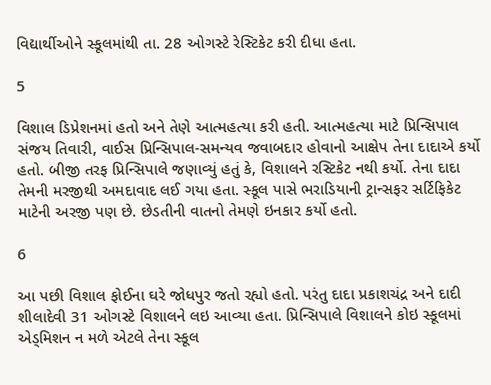વિદ્યાર્થીઓને સ્કૂલમાંથી તા. 28 ઓગસ્ટે રેસ્ટિકેટ કરી દીધા હતા.

5

વિશાલ ડિપ્રેશનમાં હતો અને તેણે આત્મહત્યા કરી હતી. આત્મહત્યા માટે પ્રિન્સિપાલ સંજય તિવારી, વાઈસ પ્રિન્સિપાલ-સમન્યવ જવાબદાર હોવાનો આક્ષેપ તેના દાદાએ કર્યો હતો. બીજી તરફ પ્રિન્સિપાલે જણાવ્યું હતું કે, વિશાલને રસ્ટિકેટ નથી કર્યો. તેના દાદા તેમની મરજીથી અમદાવાદ લઈ ગયા હતા. સ્કૂલ પાસે ભરાડિયાની ટ્રાન્સફર સર્ટિફિકેટ માટેની અરજી પણ છે. છેડતીની વાતનો તેમણે ઇનકાર કર્યો હતો.

6

આ પછી વિશાલ ફોઈના ઘરે જોધપુર જતો રહ્યો હતો. પરંતુ દાદા પ્રકાશચંદ્ર અને દાદી શીલાદેવી 31 ઓગસ્ટે વિશાલને લઇ આવ્યા હતા. પ્રિન્સિપાલે વિશાલને કોઇ સ્કૂલમાં એડ્મિશન ન મળે એટલે તેના સ્કૂલ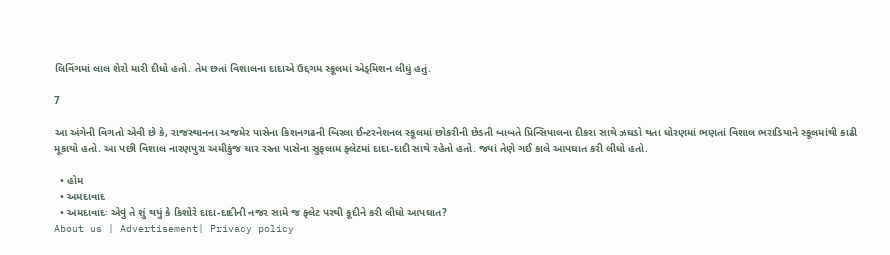લિવિંગમાં લાલ શેરો મારી દીધો હતો. તેમ છતાં વિશાલના દાદાએ ઉદ્દગમ સ્કૂલમાં એડ્મિશન લીધું હતું.

7

આ અંગેની વિગતો એવી છે કે, રાજસ્થાનના અજમેર પાસેના કિશનગઢની બિરલા ઈન્ટરનેશનલ સ્કૂલમાં છોકરીની છેડતી બાબતે પ્રિન્સિપાલના દીકરા સાથે ઝઘડો થતા ધોરણમાં ભણતાં વિશાલ ભરાડિયાને સ્કૂલમાંથી કાઢી મૂકાયો હતો. આ પછી વિશાલ નારણપુરા અમીકુંજ ચાર રસ્તા પાસેના સુફલામ ફ્લેટમાં દાદા-દાદી સાથે રહેતો હતો. જ્યાં તેણે ગઈ કાલે આપઘાત કરી લીધો હતો.

  • હોમ
  • અમદાવાદ
  • અમદાવાદઃ એવું તે શું થયું કે કિશોરે દાદા-દાદીની નજર સામે જ ફ્લેટ પરથી કૂદીને કરી લીધો આપઘાત?
About us | Advertisement| Privacy policy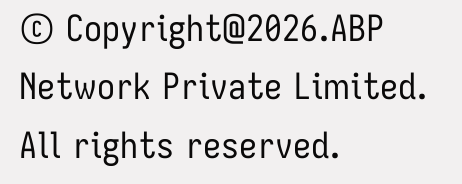© Copyright@2026.ABP Network Private Limited. All rights reserved.